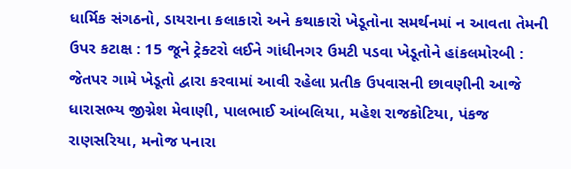ધાર્મિક સંગઠનો, ડાયરાના કલાકારો અને કથાકારો ખેડૂતોના સમર્થનમાં ન આવતા તેમની ઉપર કટાક્ષ : 15 જૂને ટ્રેક્ટરો લઈને ગાંધીનગર ઉમટી પડવા ખેડૂતોને હાંકલમોરબી : જેતપર ગામે ખેડૂતો દ્વારા કરવામાં આવી રહેલા પ્રતીક ઉપવાસની છાવણીની આજે ધારાસભ્ય જીગ્નેશ મેવાણી, પાલભાઈ આંબલિયા, મહેશ રાજકોટિયા, પંકજ રાણસરિયા, મનોજ પનારા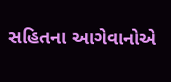સહિતના આગેવાનોએ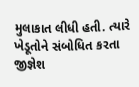મુલાકાત લીધી હતી. ત્યારે ખેડૂતોને સંબોધિત કરતા જીજ્ઞેશ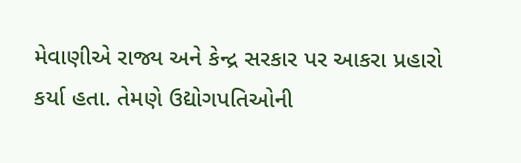મેવાણીએ રાજ્ય અને કેન્દ્ર સરકાર પર આકરા પ્રહારો કર્યા હતા. તેમણે ઉદ્યોગપતિઓની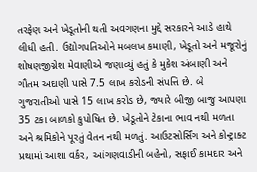તરફેણ અને ખેડૂતોની થતી અવગણના મુદ્દે સરકારને આડે હાથે લીધી હતી. ઉદ્યોગપતિઓને મબલખ કમાણી, ખેડૂતો અને મજૂરોનું શોષણજીગ્નેશ મેવાણીએ જણાવ્યું હતું કે મુકેશ અંબાણી અને ગૌતમ અદાણી પાસે 7.5 લાખ કરોડની સંપત્તિ છે. બે ગુજરાતીઓ પાસે 15 લાખ કરોડ છે, જ્યારે બીજી બાજુ આપણા 35 ટકા બાળકો કુપોષિત છે. ખેડૂતોને ટેકાના ભાવ નથી મળતા અને શ્રમિકોને પૂરતું વેતન નથી મળતું. આઉટસોર્સિંગ અને કોન્ટ્રાક્ટ પ્રથામાં આશા વર્કર, આંગણવાડીની બહેનો, સફાઈ કામદાર અને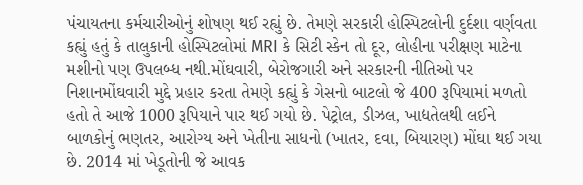પંચાયતના કર્મચારીઓનું શોષણ થઈ રહ્યું છે. તેમણે સરકારી હોસ્પિટલોની દુર્દશા વર્ણવતા કહ્યું હતું કે તાલુકાની હોસ્પિટલોમાં MRI કે સિટી સ્કેન તો દૂર, લોહીના પરીક્ષણ માટેના મશીનો પણ ઉપલબ્ધ નથી.મોંઘવારી, બેરોજગારી અને સરકારની નીતિઓ પર નિશાનમોંઘવારી મુદ્દે પ્રહાર કરતા તેમણે કહ્યું કે ગેસનો બાટલો જે 400 રૂપિયામાં મળતો હતો તે આજે 1000 રૂપિયાને પાર થઈ ગયો છે. પેટ્રોલ, ડીઝલ, ખાદ્યતેલથી લઈને બાળકોનું ભણતર, આરોગ્ય અને ખેતીના સાધનો (ખાતર, દવા, બિયારણ) મોંઘા થઈ ગયા છે. 2014 માં ખેડૂતોની જે આવક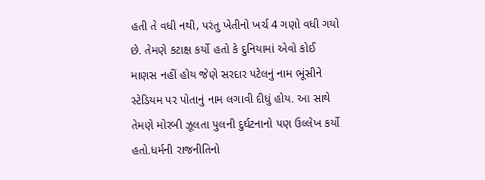હતી તે વધી નથી, પરંતુ ખેતીનો ખર્ચ 4 ગણો વધી ગયો છે. તેમણે કટાક્ષ કર્યો હતો કે દુનિયામાં એવો કોઈ માણસ નહીં હોય જેણે સરદાર પટેલનું નામ ભૂંસીને સ્ટેડિયમ પર પોતાનું નામ લગાવી દીધું હોય. આ સાથે તેમણે મોરબી ઝૂલતા પુલની દુર્ઘટનાનો પણ ઉલ્લેખ કર્યો હતો.ધર્મની રાજનીતિનો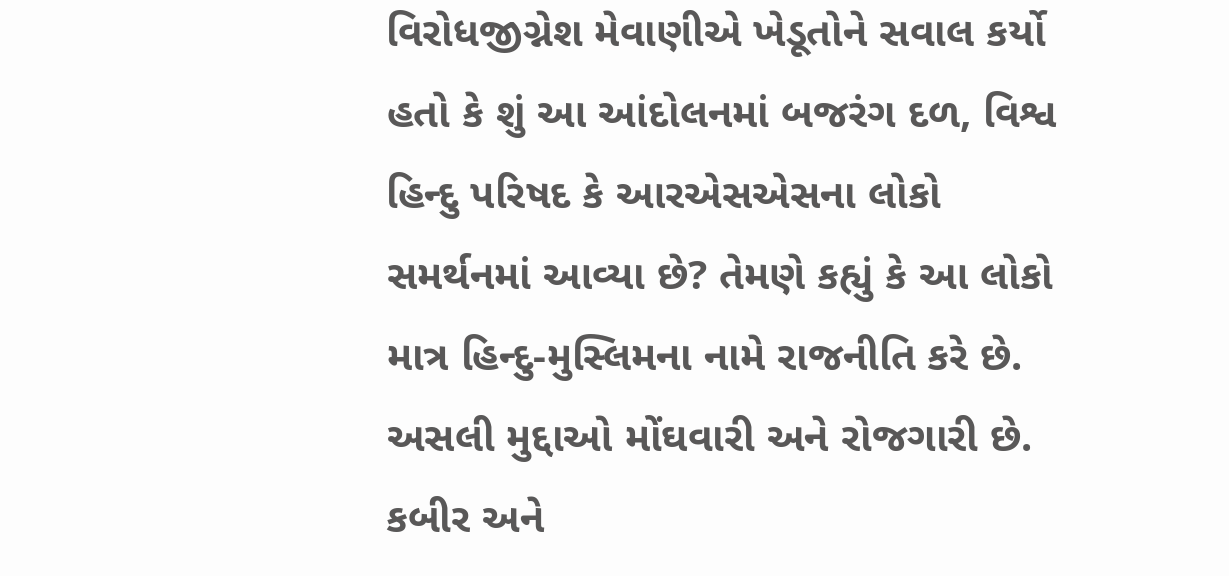વિરોધજીગ્નેશ મેવાણીએ ખેડૂતોને સવાલ કર્યો હતો કે શું આ આંદોલનમાં બજરંગ દળ, વિશ્વ હિન્દુ પરિષદ કે આરએસએસના લોકો સમર્થનમાં આવ્યા છે? તેમણે કહ્યું કે આ લોકો માત્ર હિન્દુ-મુસ્લિમના નામે રાજનીતિ કરે છે. અસલી મુદ્દાઓ મોંઘવારી અને રોજગારી છે. કબીર અને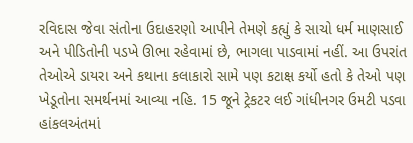રવિદાસ જેવા સંતોના ઉદાહરણો આપીને તેમણે કહ્યું કે સાચો ધર્મ માણસાઈ અને પીડિતોની પડખે ઊભા રહેવામાં છે, ભાગલા પાડવામાં નહીં. આ ઉપરાંત તેઓએ ડાયરા અને કથાના કલાકારો સામે પણ કટાક્ષ કર્યો હતો કે તેઓ પણ ખેડૂતોના સમર્થનમાં આવ્યા નહિ. 15 જૂને ટ્રેકટર લઈ ગાંધીનગર ઉમટી પડવા હાંકલઅંતમાં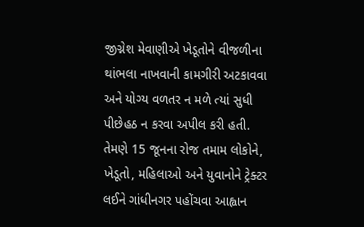જીગ્નેશ મેવાણીએ ખેડૂતોને વીજળીના થાંભલા નાખવાની કામગીરી અટકાવવા અને યોગ્ય વળતર ન મળે ત્યાં સુધી પીછેહઠ ન કરવા અપીલ કરી હતી. તેમણે 15 જૂનના રોજ તમામ લોકોને, ખેડૂતો, મહિલાઓ અને યુવાનોને ટ્રેક્ટર લઈને ગાંધીનગર પહોંચવા આહ્વાન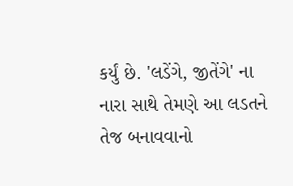કર્યું છે. 'લડેંગે, જીતેંગે' ના નારા સાથે તેમણે આ લડતને તેજ બનાવવાનો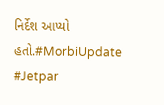નિર્દેશ આપ્યો હતો.#MorbiUpdate #Jetpar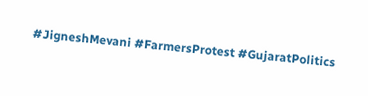#JigneshMevani #FarmersProtest #GujaratPolitics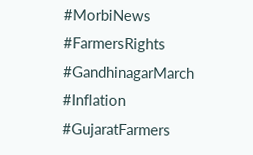#MorbiNews #FarmersRights #GandhinagarMarch #Inflation #GujaratFarmers